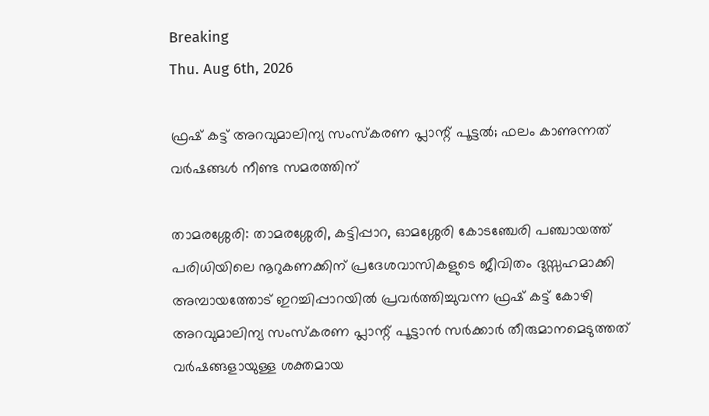Breaking
Thu. Aug 6th, 2026

ഫ്രഷ് കട്ട് അറവുമാലിന്യ സംസ്കരണ പ്ലാന്റ് പൂട്ടൽ; ഫലം കാണുന്നത് വർഷങ്ങൾ നീണ്ട സമരത്തിന്

താമരശ്ശേരി: താമരശ്ശേരി, കട്ടിപ്പാറ, ഓമശ്ശേരി കോടഞ്ചേരി പഞ്ചായത്ത് പരിധിയിലെ നൂറുകണക്കിന് പ്രദേശവാസികളുടെ ജീവിതം ദുസ്സഹമാക്കി അമ്പായത്തോട് ഇറച്ചിപ്പാറയിൽ പ്രവർത്തിച്ചുവന്ന ഫ്രഷ് കട്ട് കോഴി അറവുമാലിന്യ സംസ്കരണ പ്ലാന്റ് പൂട്ടാൻ സർക്കാർ തീരുമാനമെടുത്തത് വർഷങ്ങളായുള്ള ശക്തമായ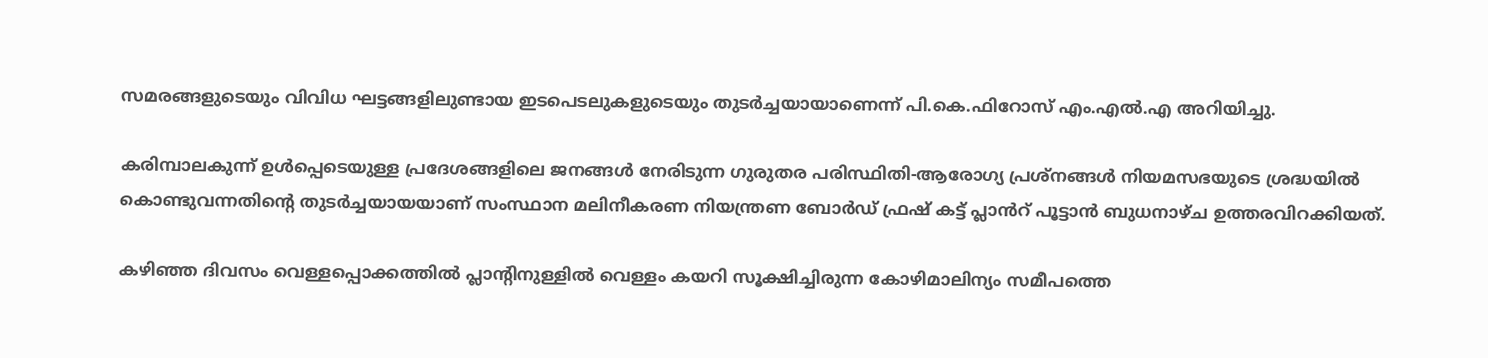സമരങ്ങളുടെയും വിവിധ ഘട്ടങ്ങളിലുണ്ടായ ഇടപെടലുകളുടെയും തുടർച്ചയായാണെന്ന് പി.കെ.ഫിറോസ് എം.എൽ.എ അറിയിച്ചു.

കരിമ്പാലകുന്ന് ഉൾപ്പെടെയുള്ള പ്രദേശങ്ങളിലെ ജനങ്ങൾ നേരിടുന്ന ഗുരുതര പരിസ്ഥിതി-ആരോഗ്യ പ്രശ്നങ്ങൾ നിയമസഭയുടെ ശ്രദ്ധയിൽ കൊണ്ടുവന്നതിന്റെ തുടർച്ചയായയാണ് സംസ്ഥാന മലിനീകരണ നിയന്ത്രണ ബോർഡ് ഫ്രഷ് കട്ട് പ്ലാൻറ് പൂട്ടാൻ ബുധനാഴ്ച ഉത്തരവിറക്കിയത്.

കഴിഞ്ഞ ദിവസം വെള്ളപ്പൊക്കത്തിൽ പ്ലാന്റിനുള്ളിൽ വെള്ളം കയറി സൂക്ഷിച്ചിരുന്ന കോഴിമാലിന്യം സമീപത്തെ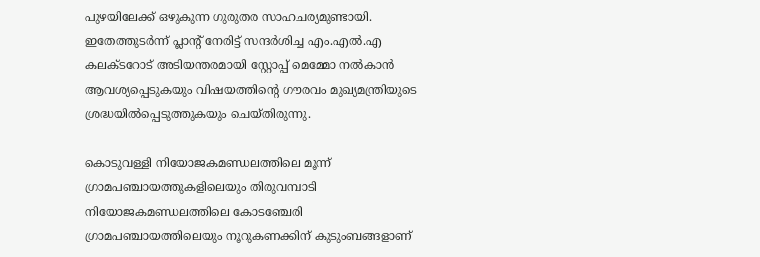പുഴയിലേക്ക് ഒഴുകുന്ന ഗുരുതര സാഹചര്യമുണ്ടായി. ഇതേത്തുടർന്ന് പ്ലാന്റ് നേരിട്ട് സന്ദർശിച്ച എം.എൽ.എ കലക്ടറോട് അടിയന്തരമായി സ്റ്റോപ്പ് മെമ്മോ നൽകാൻ ആവശ്യപ്പെടുകയും വിഷയത്തിന്റെ ഗൗരവം മുഖ്യമന്ത്രിയുടെ ശ്രദ്ധയിൽപ്പെടുത്തുകയും ചെയ്തിരുന്നു.

കൊടുവള്ളി നിയോജകമണ്ഡലത്തിലെ മൂന്ന് ഗ്രാമപഞ്ചായത്തുകളിലെയും തിരുവമ്പാടി നിയോജകമണ്ഡലത്തിലെ കോടഞ്ചേരി ഗ്രാമപഞ്ചായത്തിലെയും നൂറുകണക്കിന് കുടുംബങ്ങളാണ്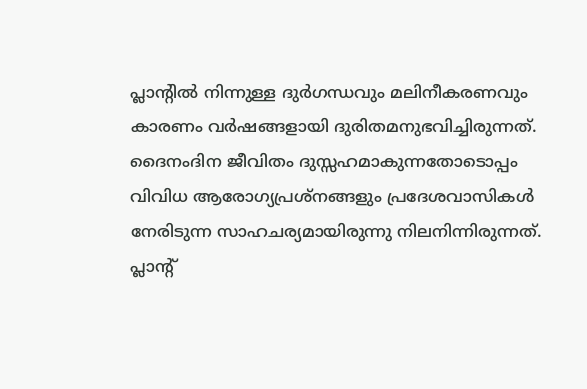പ്ലാന്റിൽ നിന്നുള്ള ദുർഗന്ധവും മലിനീകരണവും കാരണം വർഷങ്ങളായി ദുരിതമനുഭവിച്ചിരുന്നത്. ദൈനംദിന ജീവിതം ദുസ്സഹമാകുന്നതോടൊപ്പം വിവിധ ആരോഗ്യപ്രശ്നങ്ങളും പ്രദേശവാസികൾ നേരിടുന്ന സാഹചര്യമായിരുന്നു നിലനിന്നിരുന്നത്. പ്ലാന്റ്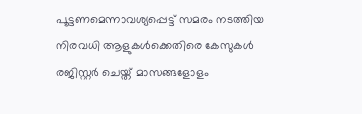പൂട്ടണമെന്നാവശ്യപ്പെട്ട് സമരം നടത്തിയ നിരവധി ആളുകൾക്കെതിരെ കേസുകൾ രജിസ്റ്റർ ചെയ്ത് മാസങ്ങളോളം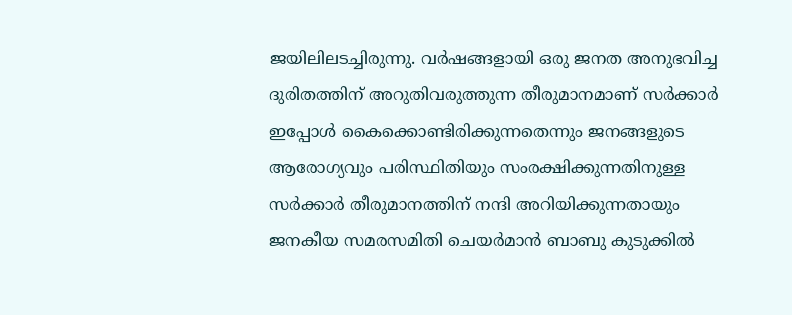ജയിലിലടച്ചിരുന്നു. വർഷങ്ങളായി ഒരു ജനത അനുഭവിച്ച ദുരിതത്തിന് അറുതിവരുത്തുന്ന തീരുമാനമാണ് സർക്കാർ ഇപ്പോൾ കൈക്കൊണ്ടിരിക്കുന്നതെന്നും ജനങ്ങളുടെ ആരോഗ്യവും പരിസ്ഥിതിയും സംരക്ഷിക്കുന്നതിനുള്ള സർക്കാർ തീരുമാനത്തിന് നന്ദി അറിയിക്കുന്നതായും ജനകീയ സമരസമിതി ചെയർമാൻ ബാബു കുടുക്കിൽ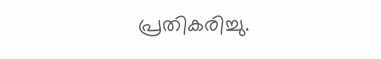പ്രതികരിച്ചു.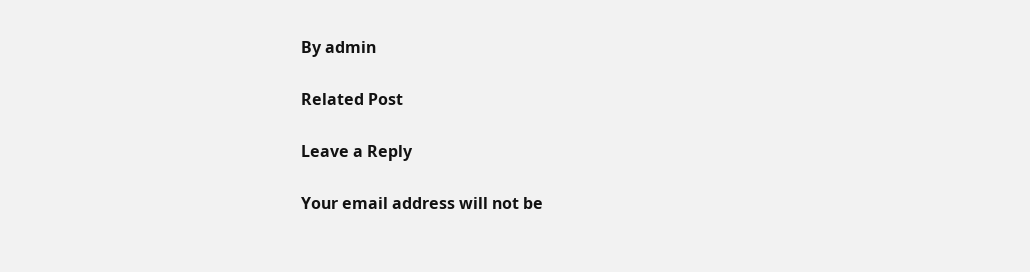By admin

Related Post

Leave a Reply

Your email address will not be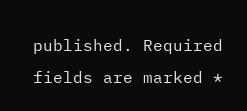published. Required fields are marked *